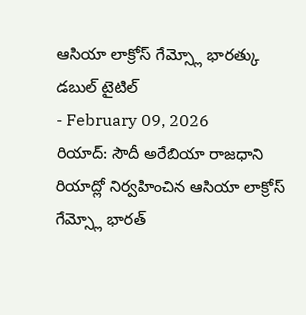ఆసియా లాక్రోస్ గేమ్స్లో భారత్కు డబుల్ టైటిల్
- February 09, 2026
రియాద్: సౌదీ అరేబియా రాజధాని రియాద్లో నిర్వహించిన ఆసియా లాక్రోస్ గేమ్స్లో భారత్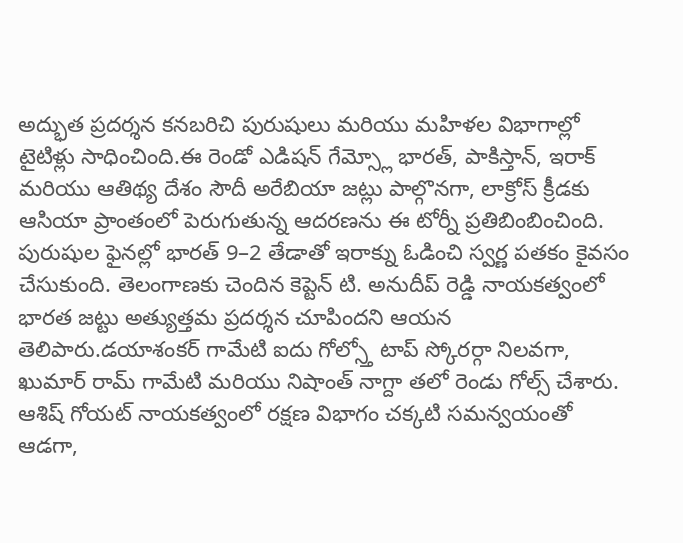అద్భుత ప్రదర్శన కనబరిచి పురుషులు మరియు మహిళల విభాగాల్లో టైటిళ్లు సాధించింది.ఈ రెండో ఎడిషన్ గేమ్స్లో భారత్, పాకిస్తాన్, ఇరాక్ మరియు ఆతిథ్య దేశం సౌదీ అరేబియా జట్లు పాల్గొనగా, లాక్రోస్ క్రీడకు ఆసియా ప్రాంతంలో పెరుగుతున్న ఆదరణను ఈ టోర్నీ ప్రతిబింబించింది.
పురుషుల ఫైనల్లో భారత్ 9–2 తేడాతో ఇరాక్ను ఓడించి స్వర్ణ పతకం కైవసం చేసుకుంది. తెలంగాణకు చెందిన కెప్టెన్ టి. అనుదీప్ రెడ్డి నాయకత్వంలో భారత జట్టు అత్యుత్తమ ప్రదర్శన చూపిందని ఆయన తెలిపారు.డయాశంకర్ గామేటి ఐదు గోల్స్తో టాప్ స్కోరర్గా నిలవగా, ఖుమార్ రామ్ గామేటి మరియు నిషాంత్ నాగ్దా తలో రెండు గోల్స్ చేశారు. ఆశిష్ గోయట్ నాయకత్వంలో రక్షణ విభాగం చక్కటి సమన్వయంతో ఆడగా,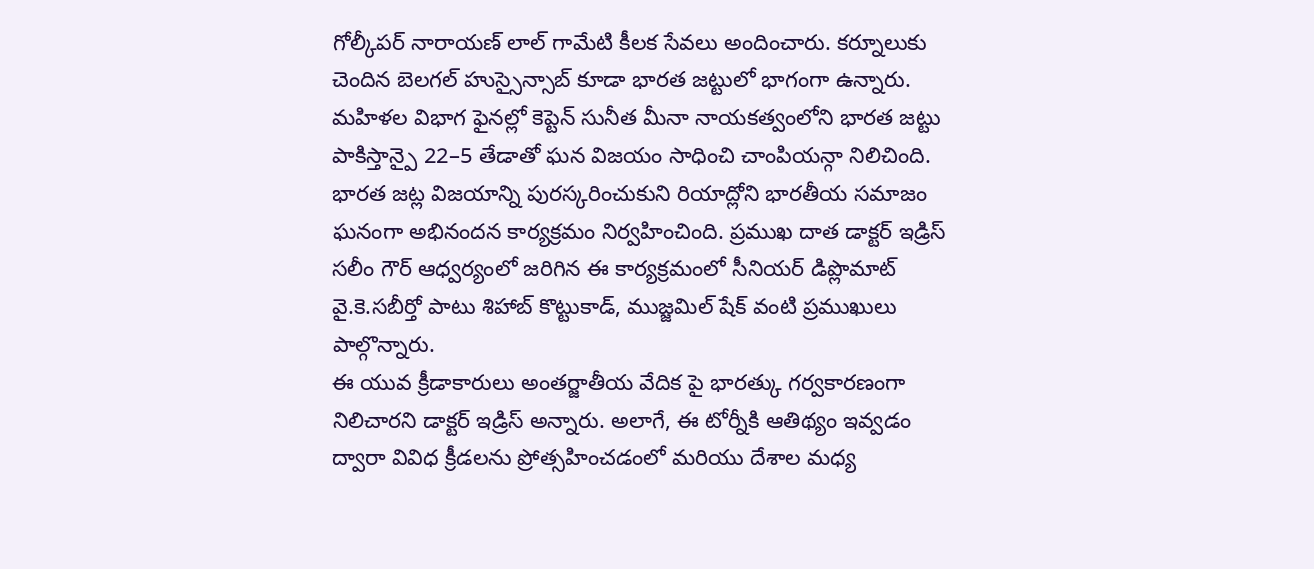గోల్కీపర్ నారాయణ్ లాల్ గామేటి కీలక సేవలు అందించారు. కర్నూలుకు చెందిన బెలగల్ హుస్సైన్సాబ్ కూడా భారత జట్టులో భాగంగా ఉన్నారు.
మహిళల విభాగ ఫైనల్లో కెప్టెన్ సునీత మీనా నాయకత్వంలోని భారత జట్టు పాకిస్తాన్పై 22–5 తేడాతో ఘన విజయం సాధించి చాంపియన్గా నిలిచింది.
భారత జట్ల విజయాన్ని పురస్కరించుకుని రియాద్లోని భారతీయ సమాజం ఘనంగా అభినందన కార్యక్రమం నిర్వహించింది. ప్రముఖ దాత డాక్టర్ ఇడ్రిస్ సలీం గౌర్ ఆధ్వర్యంలో జరిగిన ఈ కార్యక్రమంలో సీనియర్ డిప్లొమాట్ వై.కె.సబీర్తో పాటు శిహాబ్ కొట్టుకాడ్, ముజ్జమిల్ షేక్ వంటి ప్రముఖులు పాల్గొన్నారు.
ఈ యువ క్రీడాకారులు అంతర్జాతీయ వేదిక పై భారత్కు గర్వకారణంగా నిలిచారని డాక్టర్ ఇడ్రిస్ అన్నారు. అలాగే, ఈ టోర్నీకి ఆతిథ్యం ఇవ్వడం ద్వారా వివిధ క్రీడలను ప్రోత్సహించడంలో మరియు దేశాల మధ్య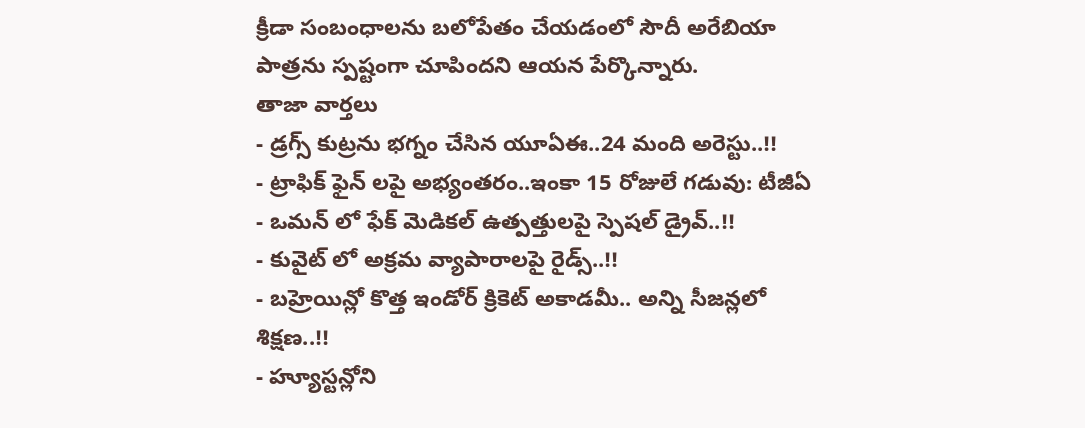క్రీడా సంబంధాలను బలోపేతం చేయడంలో సౌదీ అరేబియా పాత్రను స్పష్టంగా చూపిందని ఆయన పేర్కొన్నారు.
తాజా వార్తలు
- డ్రగ్స్ కుట్రను భగ్నం చేసిన యూఏఈ..24 మంది అరెస్టు..!!
- ట్రాఫిక్ ఫైన్ లపై అభ్యంతరం..ఇంకా 15 రోజులే గడువు: టీజీఏ
- ఒమన్ లో ఫేక్ మెడికల్ ఉత్పత్తులపై స్పెషల్ డ్రైవ్..!!
- కువైట్ లో అక్రమ వ్యాపారాలపై రైడ్స్..!!
- బహ్రెయిన్లో కొత్త ఇండోర్ క్రికెట్ అకాడమీ.. అన్ని సీజన్లలో శిక్షణ..!!
- హ్యూస్టన్లోని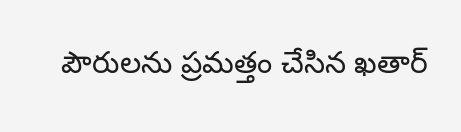పౌరులను ప్రమత్తం చేసిన ఖతార్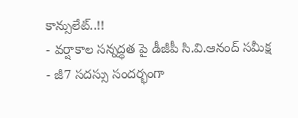కాన్సులేట్..!!
- వర్షాకాల సన్నద్ధత పై డీజీపీ సి.వి.ఆనంద్ సమీక్ష
- జీ7 సదస్సు సందర్భంగా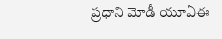ప్రధాని మోడీ యూఏఈ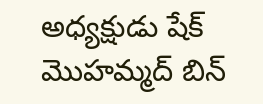అధ్యక్షుడు షేక్ మొహమ్మద్ బిన్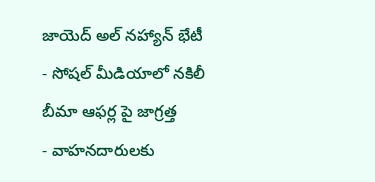జాయెద్ అల్ నహ్యాన్ భేటీ
- సోషల్ మీడియాలో నకిలీ బీమా ఆఫర్ల పై జాగ్రత్త
- వాహనదారులకు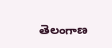తెలంగాణ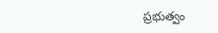ప్రభుత్వం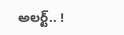అలర్ట్.. !